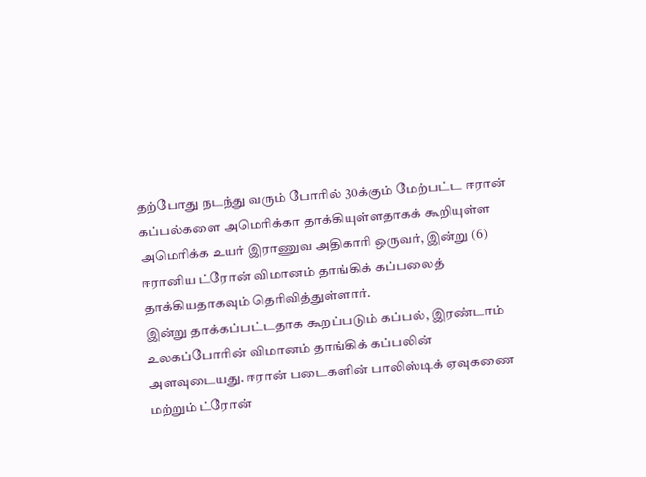தற்போது நடந்து வரும் போரில் 30க்கும் மேற்பட்ட ஈரான் கப்பல்களை அமெரிக்கா தாக்கியுள்ளதாகக் கூறியுள்ள அமெரிக்க உயர் இராணுவ அதிகாரி ஒருவர், இன்று (6) ஈரானிய ட்ரோன் விமானம் தாங்கிக் கப்பலைத் தாக்கியதாகவும் தெரிவித்துள்ளார்.
இன்று தாக்கப்பட்டதாக கூறப்படும் கப்பல், இரண்டாம் உலகப்போரின் விமானம் தாங்கிக் கப்பலின் அளவுடையது. ஈரான் படைகளின் பாலிஸ்டிக் ஏவுகணை மற்றும் ட்ரோன்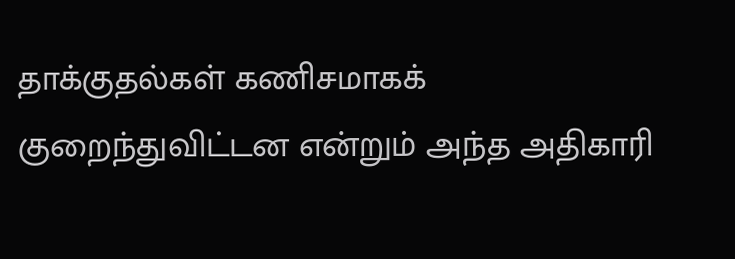தாக்குதல்கள் கணிசமாகக் குறைந்துவிட்டன என்றும் அந்த அதிகாரி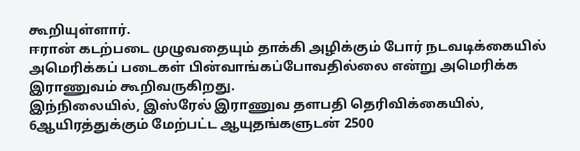கூறியுள்ளார்.
ஈரான் கடற்படை முழுவதையும் தாக்கி அழிக்கும் போர் நடவடிக்கையில் அமெரிக்கப் படைகள் பின்வாங்கப்போவதில்லை என்று அமெரிக்க இராணுவம் கூறிவருகிறது.
இந்நிலையில், இஸ்ரேல் இராணுவ தளபதி தெரிவிக்கையில், 6ஆயிரத்துக்கும் மேற்பட்ட ஆயுதங்களுடன் 2500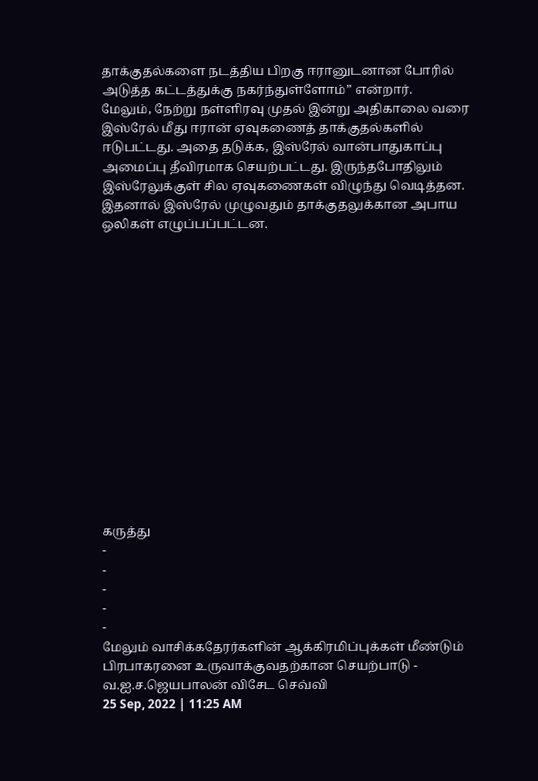தாக்குதல்களை நடத்திய பிறகு ஈரானுடனான போரில் அடுத்த கட்டத்துக்கு நகர்ந்துள்ளோம்” என்றார்.
மேலும், நேற்று நள்ளிரவு முதல் இன்று அதிகாலை வரை இஸ்ரேல் மீது ஈரான் ஏவுகணைத் தாக்குதல்களில் ஈடுபட்டது. அதை தடுக்க, இஸ்ரேல் வான்பாதுகாப்பு அமைப்பு தீவிரமாக செயற்பட்டது. இருந்தபோதிலும் இஸ்ரேலுக்குள் சில ஏவுகணைகள் விழுந்து வெடித்தன. இதனால் இஸ்ரேல் முழுவதும் தாக்குதலுக்கான அபாய ஒலிகள் எழுப்பப்பட்டன.















கருத்து
-
-
-
-
-
மேலும் வாசிக்கதேரர்களின் ஆக்கிரமிப்புக்கள் மீண்டும் பிரபாகரனை உருவாக்குவதற்கான செயற்பாடு - வ.ஐ.ச.ஜெயபாலன் விசேட செவ்வி
25 Sep, 2022 | 11:25 AM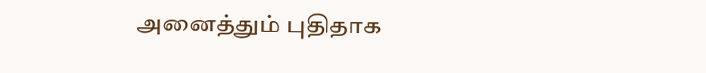அனைத்தும் புதிதாக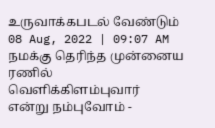உருவாக்கபடல் வேண்டும்
08 Aug, 2022 | 09:07 AM
நமக்கு தெரிந்த முன்னைய ரணில் வெளிக்கிளம்புவார் என்று நம்புவோம் -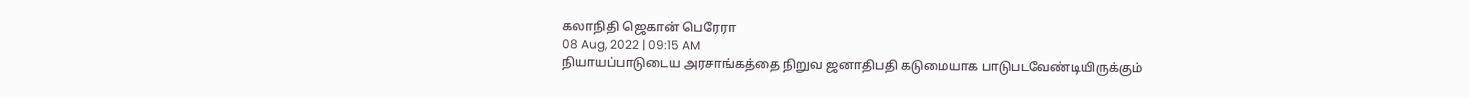கலாநிதி ஜெகான் பெரேரா
08 Aug, 2022 | 09:15 AM
நியாயப்பாடுடைய அரசாங்கத்தை நிறுவ ஜனாதிபதி கடுமையாக பாடுபடவேண்டியிருக்கும்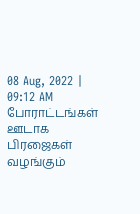08 Aug, 2022 | 09:12 AM
போராட்டங்கள் ஊடாக பிரஜைகள் வழங்கும்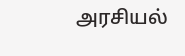அரசியல்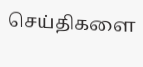செய்திகளை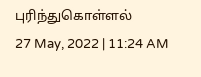புரிந்துகொள்ளல்
27 May, 2022 | 11:24 AM